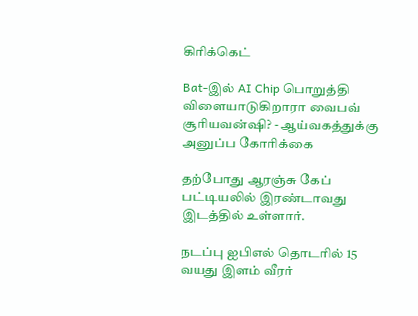கிரிக்கெட்

Bat-இல் AI Chip பொறுத்தி விளையாடுகிறாரா வைபவ் சூரியவன்ஷி? - ஆய்வகத்துக்கு அனுப்ப கோரிக்கை

தற்போது ஆரஞ்சு கேப் பட்டியலில் இரண்டாவது இடத்தில் உள்ளார்.

நடப்பு ஐபிஎல் தொடரில் 15 வயது இளம் வீரர்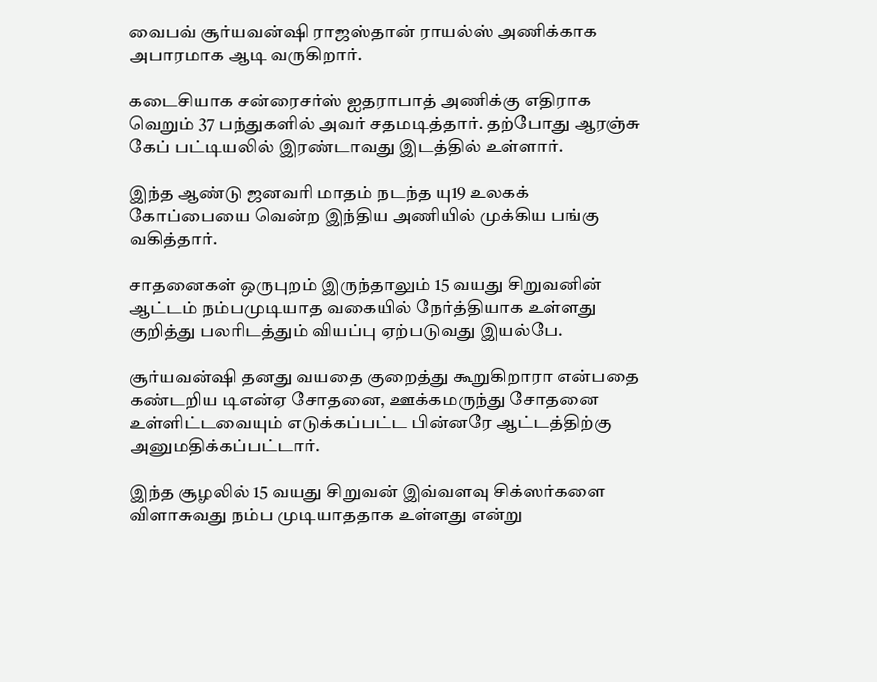வைபவ் சூர்யவன்ஷி ராஜஸ்தான் ராயல்ஸ் அணிக்காக அபாரமாக ஆடி வருகிறார்.

கடைசியாக சன்ரைசர்ஸ் ஐதராபாத் அணிக்கு எதிராக வெறும் 37 பந்துகளில் அவர் சதமடித்தார். தற்போது ஆரஞ்சு கேப் பட்டியலில் இரண்டாவது இடத்தில் உள்ளார்.

இந்த ஆண்டு ஜனவரி மாதம் நடந்த யு19 உலகக் கோப்பையை வென்ற இந்திய அணியில் முக்கிய பங்கு வகித்தார்.

சாதனைகள் ஒருபுறம் இருந்தாலும் 15 வயது சிறுவனின் ஆட்டம் நம்பமுடியாத வகையில் நேர்த்தியாக உள்ளது குறித்து பலரிடத்தும் வியப்பு ஏற்படுவது இயல்பே.

சூர்யவன்ஷி தனது வயதை குறைத்து கூறுகிறாரா என்பதை கண்டறிய டிஎன்ஏ சோதனை, ஊக்கமருந்து சோதனை உள்ளிட்டவையும் எடுக்கப்பட்ட பின்னரே ஆட்டத்திற்கு அனுமதிக்கப்பட்டார்.

இந்த சூழலில் 15 வயது சிறுவன் இவ்வளவு சிக்ஸர்களை விளாசுவது நம்ப முடியாததாக உள்ளது என்று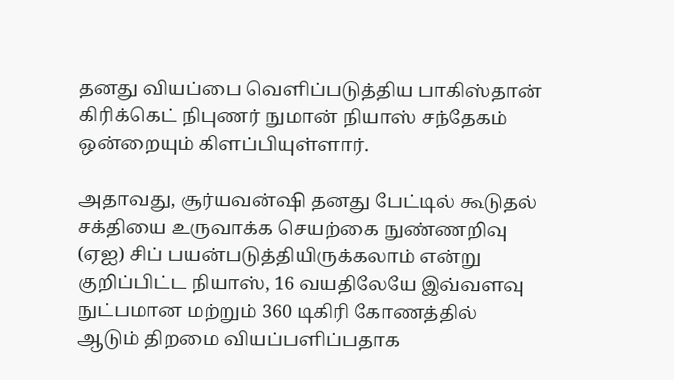தனது வியப்பை வெளிப்படுத்திய பாகிஸ்தான் கிரிக்கெட் நிபுணர் நுமான் நியாஸ் சந்தேகம் ஒன்றையும் கிளப்பியுள்ளார்.

அதாவது, சூர்யவன்ஷி தனது பேட்டில் கூடுதல் சக்தியை உருவாக்க செயற்கை நுண்ணறிவு (ஏஐ) சிப் பயன்படுத்தியிருக்கலாம் என்று குறிப்பிட்ட நியாஸ், 16 வயதிலேயே இவ்வளவு நுட்பமான மற்றும் 360 டிகிரி கோணத்தில் ஆடும் திறமை வியப்பளிப்பதாக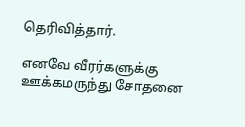தெரிவித்தார்.

எனவே வீரர்களுக்கு ஊக்கமருந்து சோதனை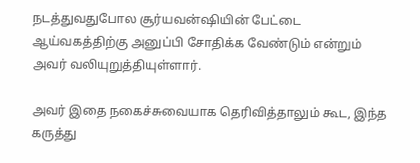நடத்துவதுபோல சூர்யவன்ஷியின் பேட்டை ஆய்வகத்திற்கு அனுப்பி சோதிக்க வேண்டும் என்றும் அவர் வலியுறுத்தியுள்ளார்.

அவர் இதை நகைச்சுவையாக தெரிவித்தாலும் கூட, இந்த கருத்து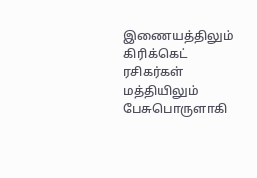இணையத்திலும் கிரிக்கெட் ரசிகர்கள் மத்தியிலும் பேசுபொருளாகி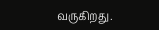வருகிறது.